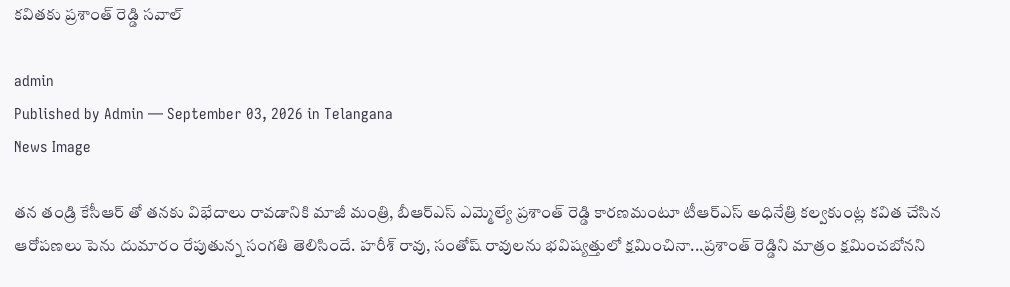కవితకు ప్రశాంత్ రెడ్డి సవాల్

admin
Published by Admin — September 03, 2026 in Telangana
News Image

తన తండ్రి కేసీఆర్ తో తనకు విభేదాలు రావడానికి మాజీ మంత్రి, బీఆర్ఎస్ ఎమ్మెల్యే ప్రశాంత్ రెడ్డి కారణమంటూ టీఆర్ఎస్ అధినేత్రి కల్వకుంట్ల కవిత చేసిన ఆరోపణలు పెను దుమారం రేపుతున్న సంగతి తెలిసిందే. హరీశ్ రావు, సంతోష్ రావులను భవిష్యత్తులో క్షమించినా...ప్రశాంత్ రెడ్డిని మాత్రం క్షమించబోనని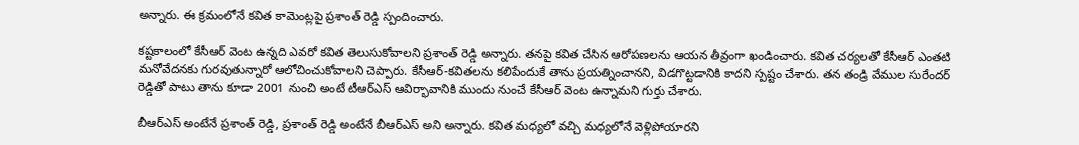అన్నారు. ఈ క్రమంలోనే కవిత కామెంట్లపై ప్రశాంత్ రెడ్డి స్పందించారు.

కష్టకాలంలో కేసీఆర్ వెంట ఉన్నది ఎవరో కవిత తెలుసుకోవాలని ప్రశాంత్ రెడ్డి అన్నారు. తనపై కవిత చేసిన ఆరోపణలను ఆయన తీవ్రంగా ఖండించారు. కవిత చర్యలతో కేసీఆర్ ఎంతటి మనోవేదనకు గురవుతున్నారో ఆలోచించుకోవాలని చెప్పారు. కేసీఆర్-కవితలను కలిపేందుకే తాను ప్రయత్నించానని, విడగొట్టడానికి కాదని స్పష్టం చేశారు. తన తండ్రి వేముల సురేందర్ రెడ్డితో పాటు తాను కూడా 2001 నుంచి అంటే టీఆర్ఎస్ ఆవిర్భావానికి ముందు నుంచే కేసీఆర్ వెంట ఉన్నామని గుర్తు చేశారు.

బీఆర్‌ఎస్ అంటేనే ప్రశాంత్ రెడ్డి, ప్రశాంత్ రెడ్డి అంటేనే బీఆర్‌ఎస్ అని అన్నారు. కవిత మధ్యలో వచ్చి మధ్యలోనే వెళ్లిపోయారని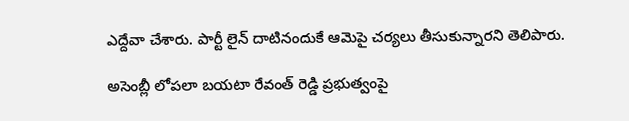ఎద్దేవా చేశారు. పార్టీ లైన్ దాటినందుకే ఆమెపై చర్యలు తీసుకున్నారని తెలిపారు.

అసెంబ్లీ లోపలా బయటా రేవంత్ రెడ్డి ప్రభుత్వంపై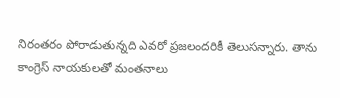నిరంతరం పోరాడుతున్నది ఎవరో ప్రజలందరికీ తెలుసన్నారు. తాను కాంగ్రెస్ నాయకులతో మంతనాలు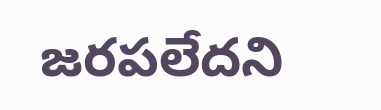జరపలేదని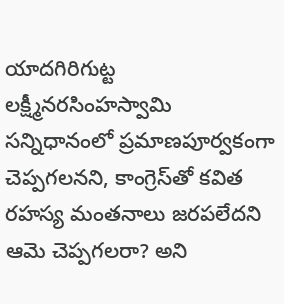యాదగిరిగుట్ట లక్ష్మీనరసింహస్వామి సన్నిధానంలో ప్రమాణపూర్వకంగా చెప్పగలనని, కాంగ్రెస్‌తో కవిత రహస్య మంతనాలు జరపలేదని ఆమె చెప్పగలరా? అని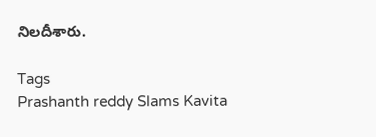నిలదీశారు.

Tags
Prashanth reddy Slams Kavita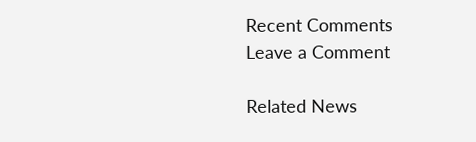Recent Comments
Leave a Comment

Related News